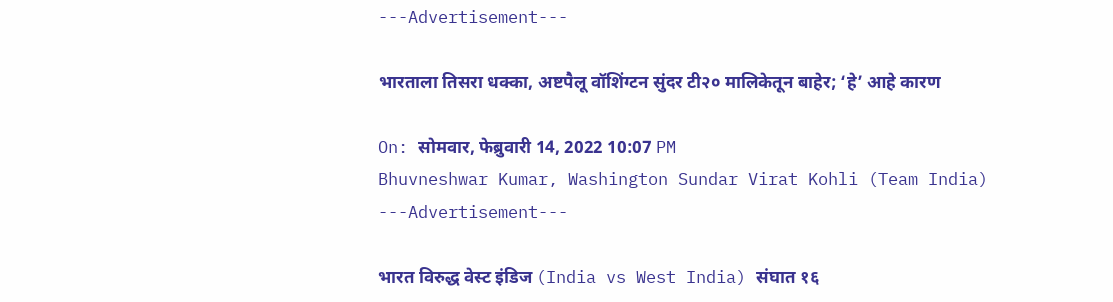---Advertisement---

भारताला तिसरा धक्का, अष्टपैलू वॉशिंग्टन सुंदर टी२० मालिकेतून बाहेर; ‘हे’ आहे कारण

On: सोमवार, फेब्रुवारी 14, 2022 10:07 PM
Bhuvneshwar Kumar, Washington Sundar Virat Kohli (Team India)
---Advertisement---

भारत विरुद्ध वेस्ट इंडिज (India vs West India) संघात १६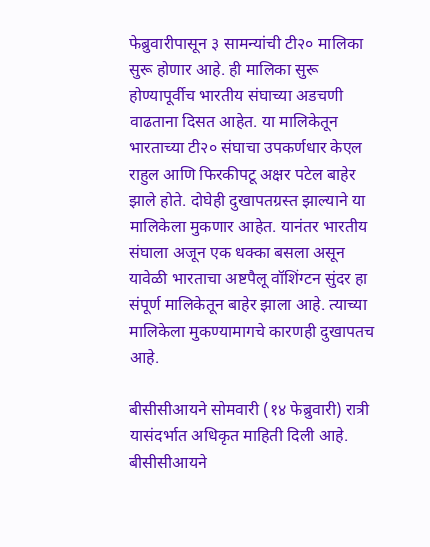फेब्रुवारीपासून ३ सामन्यांची टी२० मालिका सुरू होणार आहे. ही मालिका सुरू होण्यापूर्वीच भारतीय संघाच्या अडचणी वाढताना दिसत आहेत. या मालिकेतून भारताच्या टी२० संघाचा उपकर्णधार केएल राहुल आणि फिरकीपटू अक्षर पटेल बाहेर झाले होते. दोघेही दुखापतग्रस्त झाल्याने या मालिकेला मुकणार आहेत. यानंतर भारतीय संघाला अजून एक धक्का बसला असून यावेळी भारताचा अष्टपैलू वॉशिंग्टन सुंदर हा संपूर्ण मालिकेतून बाहेर झाला आहे. त्याच्या मालिकेला मुकण्यामागचे कारणही दुखापतच आहे.

बीसीसीआयने सोमवारी (१४ फेब्रुवारी) रात्री यासंदर्भात अधिकृत माहिती दिली आहे. बीसीसीआयने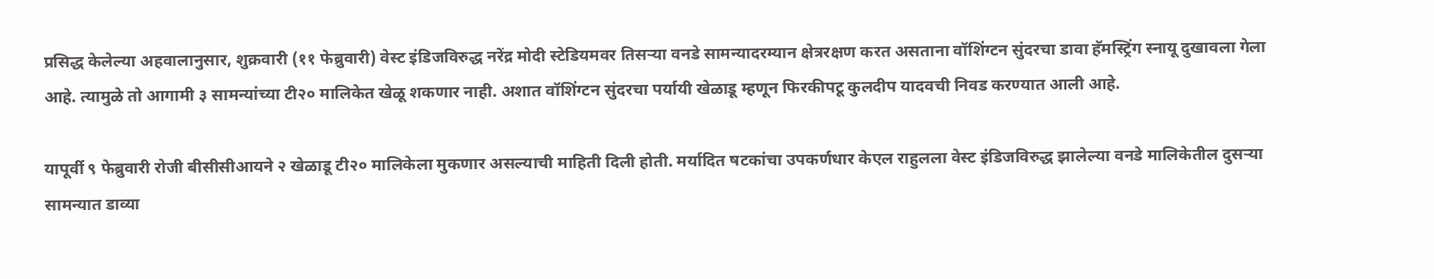प्रसिद्ध केलेल्या अहवालानुसार, शुक्रवारी (११ फेब्रुवारी) वेस्ट इंडिजविरुद्ध नरेंद्र मोदी स्टेडियमवर तिसऱ्या वनडे सामन्यादरम्यान क्षेत्ररक्षण करत असताना वॉशिंग्टन सुंदरचा डावा हॅमस्ट्रिंग स्नायू दुखावला गेला आहे. त्यामुळे तो आगामी ३ सामन्यांच्या टी२० मालिकेत खेळू शकणार नाही. अशात वॉशिंग्टन सुंदरचा पर्यायी खेळाडू म्हणून फिरकीपटू कुलदीप यादवची निवड करण्यात आली आहे.

यापूर्वी ९ फेब्रुवारी रोजी बीसीसीआयने २ खेळाडू टी२० मालिकेला मुकणार असल्याची माहिती दिली होती. मर्यादित षटकांचा उपकर्णधार केएल राहुलला वेस्ट इंडिजविरुद्ध झालेल्या वनडे मालिकेतील दुसऱ्या सामन्यात डाव्या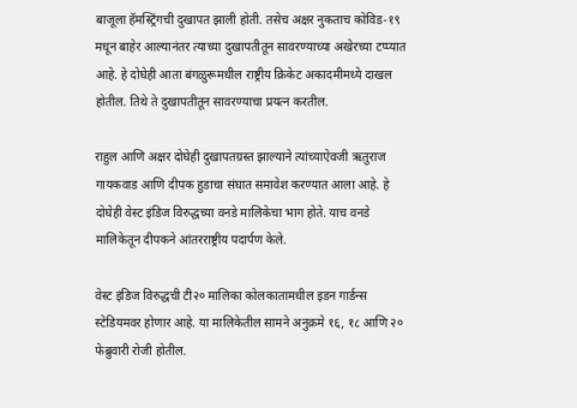बाजूला हॅमस्ट्रिंगची दुखापत झाली होती. तसेच अक्षर नुकताच कोविड-१९ मधून बाहेर आल्यानंतर त्याच्या दुखापतीतून सावरण्याच्या अखेरच्या टप्प्यात आहे. हे दोघेही आता बंगळुरूमधील राष्ट्रीय क्रिकेट अकादमीमध्ये दाखल होतील. तिथे ते दुखापतीतून सावरण्याचा प्रयत्न करतील.

राहुल आणि अक्षर दोघेही दुखापतग्रस्त झाल्याने त्यांच्याऐवजी ऋतुराज गायकवाड आणि दीपक हुडाचा संघात समावेश करण्यात आला आहे. हे दोघेही वेस्ट इंडिज विरुद्धच्या वनडे मालिकेचा भाग होते. याच वनडे मालिकेतून दीपकने आंतरराष्ट्रीय पदार्पण केले.

वेस्ट इंडिज विरुद्धची टी२० मालिका कोलकातामधील इडन गार्डन्स स्टेडियमवर होणार आहे. या मालिकेतील सामने अनुक्रमे १६, १८ आणि २० फेब्रुवारी रोजी होतील.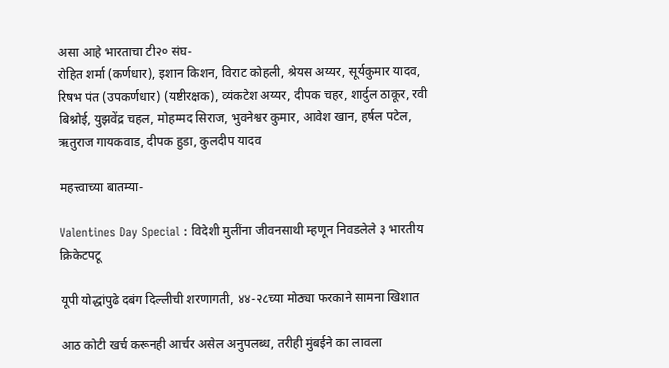असा आहे भारताचा टी२० संघ-
रोहित शर्मा (कर्णधार), इशान किशन, विराट कोहली, श्रेयस अय्यर, सूर्यकुमार यादव, रिषभ पंत (उपकर्णधार) (यष्टीरक्षक), व्यंकटेश अय्यर, दीपक चहर, शार्दुल ठाकूर, रवी बिश्नोई, युझवेंद्र चहल, मोहम्मद सिराज, भुवनेश्वर कुमार, आवेश खान, हर्षल पटेल, ऋतुराज गायकवाड, दीपक हुडा, कुलदीप यादव

महत्त्वाच्या बातम्या-

Valentines Day Special : विदेशी मुलींना जीवनसाथी म्हणून निवडलेले ३ भारतीय क्रिकेटपटू

यूपी योद्धांपुढे दबंग दिल्लीची शरणागती, ४४-२८च्या मोठ्या फरकाने सामना खिशात

आठ कोटी खर्च करूनही आर्चर असेल अनुपलब्ध, तरीही मुंबईने का लावला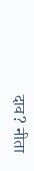दाव? नीता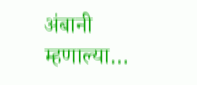अंबानी म्हणाल्या…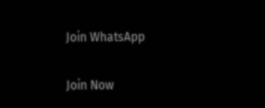Join WhatsApp

Join Now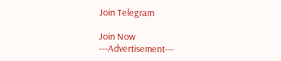Join Telegram

Join Now
---Advertisement---